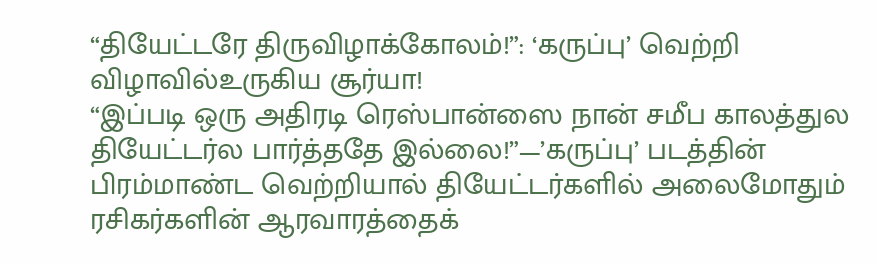“தியேட்டரே திருவிழாக்கோலம்!”: ‘கருப்பு’ வெற்றி விழாவில்உருகிய சூர்யா!
“இப்படி ஒரு அதிரடி ரெஸ்பான்ஸை நான் சமீப காலத்துல தியேட்டர்ல பார்த்ததே இல்லை!”—’கருப்பு’ படத்தின் பிரம்மாண்ட வெற்றியால் தியேட்டர்களில் அலைமோதும் ரசிகர்களின் ஆரவாரத்தைக்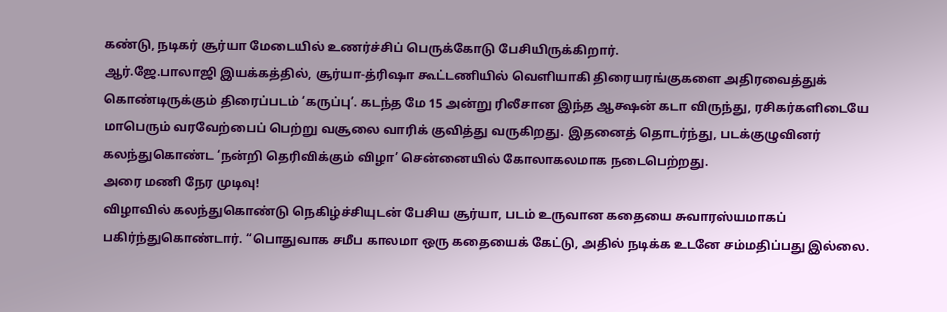கண்டு, நடிகர் சூர்யா மேடையில் உணர்ச்சிப் பெருக்கோடு பேசியிருக்கிறார்.
ஆர்.ஜே.பாலாஜி இயக்கத்தில், சூர்யா-த்ரிஷா கூட்டணியில் வெளியாகி திரையரங்குகளை அதிரவைத்துக் கொண்டிருக்கும் திரைப்படம் ‘கருப்பு’. கடந்த மே 15 அன்று ரிலீசான இந்த ஆக்ஷன் கடா விருந்து, ரசிகர்களிடையே மாபெரும் வரவேற்பைப் பெற்று வசூலை வாரிக் குவித்து வருகிறது. இதனைத் தொடர்ந்து, படக்குழுவினர் கலந்துகொண்ட ‘நன்றி தெரிவிக்கும் விழா’ சென்னையில் கோலாகலமாக நடைபெற்றது.
அரை மணி நேர முடிவு!
விழாவில் கலந்துகொண்டு நெகிழ்ச்சியுடன் பேசிய சூர்யா, படம் உருவான கதையை சுவாரஸ்யமாகப் பகிர்ந்துகொண்டார். “பொதுவாக சமீப காலமா ஒரு கதையைக் கேட்டு, அதில் நடிக்க உடனே சம்மதிப்பது இல்லை.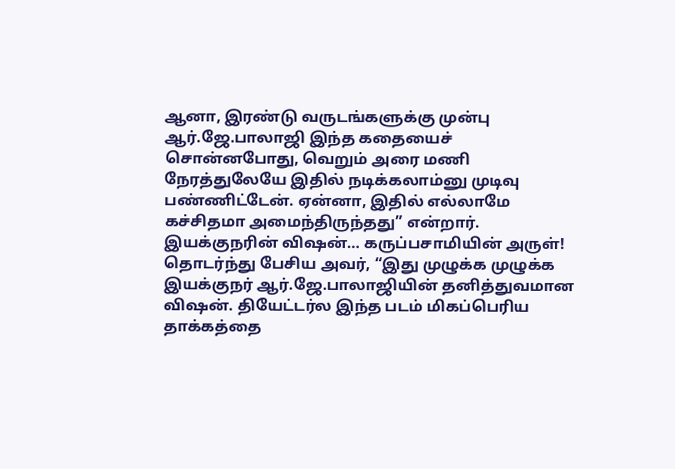ஆனா, இரண்டு வருடங்களுக்கு முன்பு ஆர்.ஜே.பாலாஜி இந்த கதையைச் சொன்னபோது, வெறும் அரை மணி நேரத்துலேயே இதில் நடிக்கலாம்னு முடிவு பண்ணிட்டேன். ஏன்னா, இதில் எல்லாமே கச்சிதமா அமைந்திருந்தது” என்றார்.
இயக்குநரின் விஷன்… கருப்பசாமியின் அருள்!
தொடர்ந்து பேசிய அவர், “இது முழுக்க முழுக்க இயக்குநர் ஆர்.ஜே.பாலாஜியின் தனித்துவமான விஷன். தியேட்டர்ல இந்த படம் மிகப்பெரிய தாக்கத்தை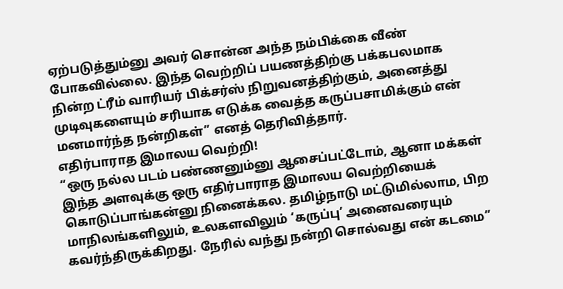ஏற்படுத்தும்னு அவர் சொன்ன அந்த நம்பிக்கை வீண் போகவில்லை. இந்த வெற்றிப் பயணத்திற்கு பக்கபலமாக நின்ற ட்ரீம் வாரியர் பிக்சர்ஸ் நிறுவனத்திற்கும், அனைத்து முடிவுகளையும் சரியாக எடுக்க வைத்த கருப்பசாமிக்கும் என் மனமார்ந்த நன்றிகள்” எனத் தெரிவித்தார்.
எதிர்பாராத இமாலய வெற்றி!
“ஒரு நல்ல படம் பண்ணனும்னு ஆசைப்பட்டோம், ஆனா மக்கள் இந்த அளவுக்கு ஒரு எதிர்பாராத இமாலய வெற்றியைக் கொடுப்பாங்கன்னு நினைக்கல. தமிழ்நாடு மட்டுமில்லாம, பிற மாநிலங்களிலும், உலகளவிலும் ‘கருப்பு’ அனைவரையும் கவர்ந்திருக்கிறது. நேரில் வந்து நன்றி சொல்வது என் கடமை”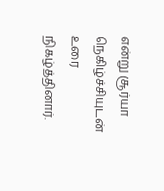என்று சூர்யா நெகிழ்ச்சியுடன் உரை நிகழ்த்தினார்.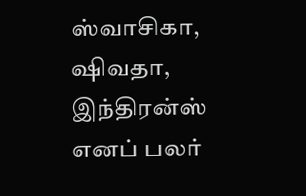ஸ்வாசிகா, ஷிவதா, இந்திரன்ஸ் எனப் பலர்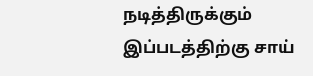நடித்திருக்கும் இப்படத்திற்கு சாய்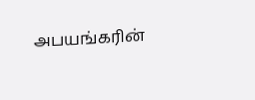அபயங்கரின்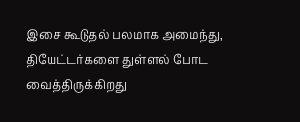இசை கூடுதல் பலமாக அமைந்து, தியேட்டர்களை துள்ளல் போட வைத்திருக்கிறது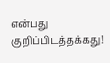என்பது குறிப்பிடத்தக்கது!